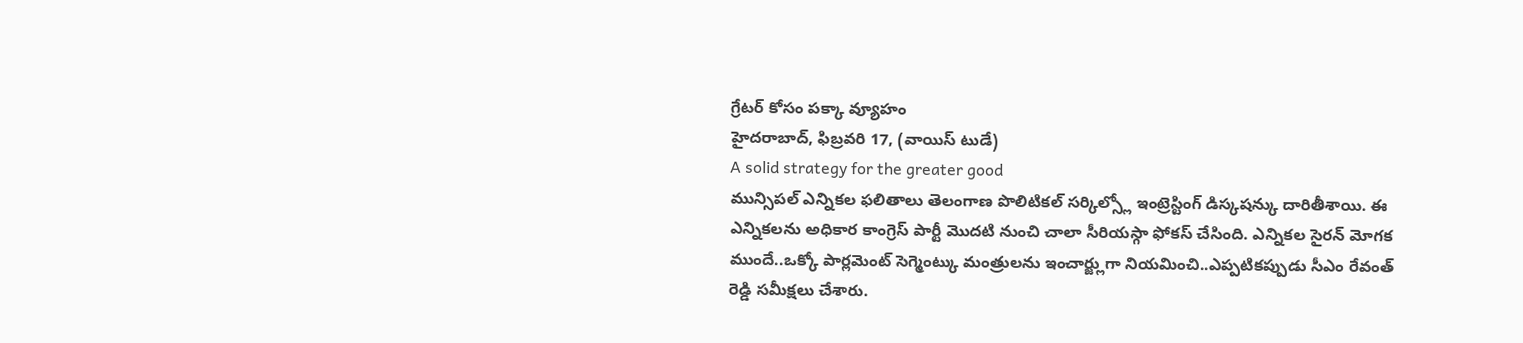గ్రేటర్ కోసం పక్కా వ్యూహం
హైదరాబాద్, ఫిబ్రవరి 17, (వాయిస్ టుడే)
A solid strategy for the greater good
మున్సిపల్ ఎన్నికల ఫలితాలు తెలంగాణ పొలిటికల్ సర్కిల్స్లో ఇంట్రెస్టింగ్ డిస్కషన్కు దారితీశాయి. ఈ ఎన్నికలను అధికార కాంగ్రెస్ పార్టీ మొదటి నుంచి చాలా సీరియస్గా ఫోకస్ చేసింది. ఎన్నికల సైరన్ మోగక
ముందే..ఒక్కో పార్లమెంట్ సెగ్మెంట్కు మంత్రులను ఇంచార్జ్లుగా నియమించి..ఎప్పటికప్పుడు సీఎం రేవంత్ రెడ్డి సమీక్షలు చేశారు.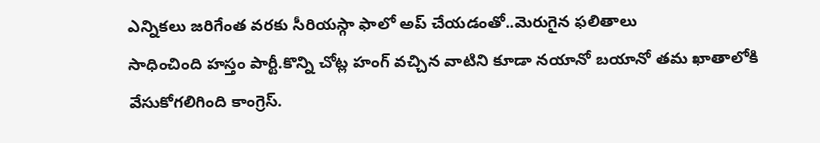ఎన్నికలు జరిగేంత వరకు సీరియస్గా ఫాలో అప్ చేయడంతో..మెరుగైన ఫలితాలు
సాధించింది హస్తం పార్టీ.కొన్ని చోట్ల హంగ్ వచ్చిన వాటిని కూడా నయానో బయానో తమ ఖాతాలోకి వేసుకోగలిగింది కాంగ్రెస్.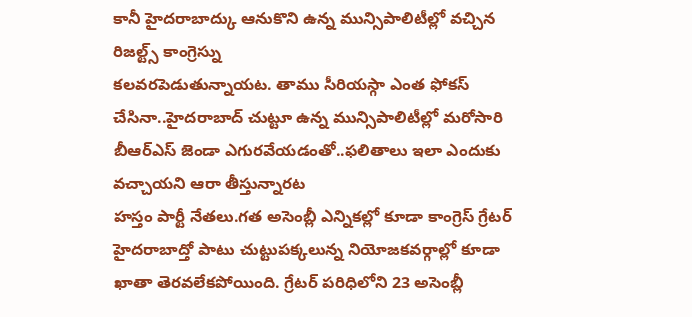కానీ హైదరాబాద్కు ఆనుకొని ఉన్న మున్సిపాలిటీల్లో వచ్చిన రిజల్ట్స్ కాంగ్రెస్ను
కలవరపెడుతున్నాయట. తాము సీరియస్గా ఎంత ఫోకస్ చేసినా..హైదరాబాద్ చుట్టూ ఉన్న మున్సిపాలిటీల్లో మరోసారి బీఆర్ఎస్ జెండా ఎగురవేయడంతో..ఫలితాలు ఇలా ఎందుకు వచ్చాయని ఆరా తీస్తున్నారట
హస్తం పార్టీ నేతలు.గత అసెంబ్లీ ఎన్నికల్లో కూడా కాంగ్రెస్ గ్రేటర్ హైదరాబాద్తో పాటు చుట్టుపక్కలున్న నియోజకవర్గాల్లో కూడా ఖాతా తెరవలేకపోయింది. గ్రేటర్ పరిధిలోని 23 అసెంబ్లీ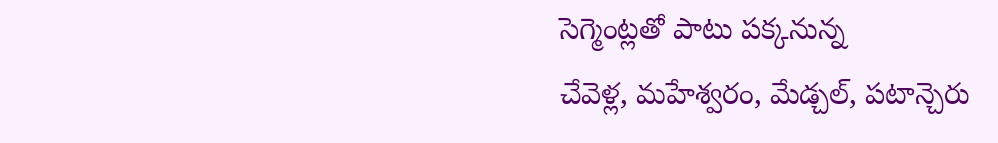సెగ్మెంట్లతో పాటు పక్కనున్న
చేవెళ్ల, మహేశ్వరం, మేడ్చల్, పటాన్చెరు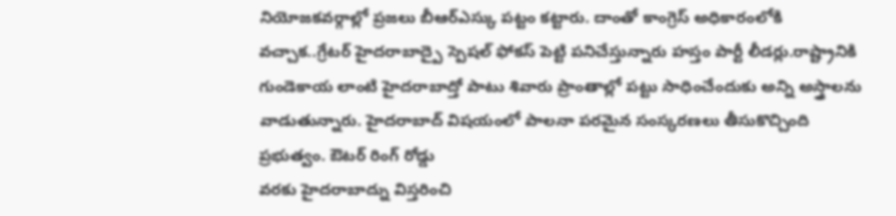నియోజకవర్గాల్లో ప్రజలు బీఆర్ఎస్కు పట్టం కట్టారు. దాంతో కాంగ్రెస్ అధికారంలోకి వచ్చాక..గ్రేటర్ హైదరాబాద్పై స్పెషల్ ఫోకస్ పెట్టి పనిచేస్తున్నారు హస్తం పార్టీ లీడర్లు.రాష్ట్రానికి
గుండెకాయ లాంటి హైదరాబాద్తో పాటు శివారు ప్రాంతాల్లో పట్టు సాధించేందుకు అన్ని అస్త్రాలను వాడుతున్నారు. హైదరాబాద్ విషయంలో పాలనా పరమైన సంస్కరణలు తీసుకొచ్చింది ప్రభుత్వం. ఔటర్ రింగ్ రోడ్డు
వరకు హైదరాబాద్ను విస్తరించి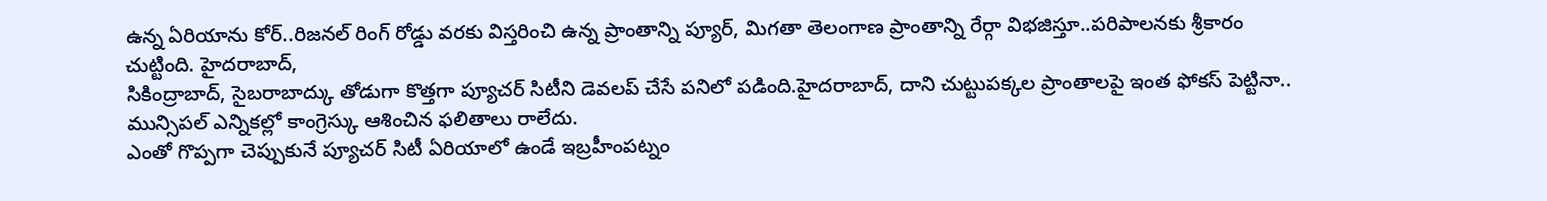ఉన్న ఏరియాను కోర్..రిజనల్ రింగ్ రోడ్డు వరకు విస్తరించి ఉన్న ప్రాంతాన్ని ప్యూర్, మిగతా తెలంగాణ ప్రాంతాన్ని రేర్గా విభజిస్తూ..పరిపాలనకు శ్రీకారం చుట్టింది. హైదరాబాద్,
సికింద్రాబాద్, సైబరాబాద్కు తోడుగా కొత్తగా ప్యూచర్ సిటీని డెవలప్ చేసే పనిలో పడింది.హైదరాబాద్, దాని చుట్టుపక్కల ప్రాంతాలపై ఇంత ఫోకస్ పెట్టినా.. మున్సిపల్ ఎన్నికల్లో కాంగ్రెస్కు ఆశించిన ఫలితాలు రాలేదు.
ఎంతో గొప్పగా చెప్పుకునే ప్యూచర్ సిటీ ఏరియాలో ఉండే ఇబ్రహీంపట్నం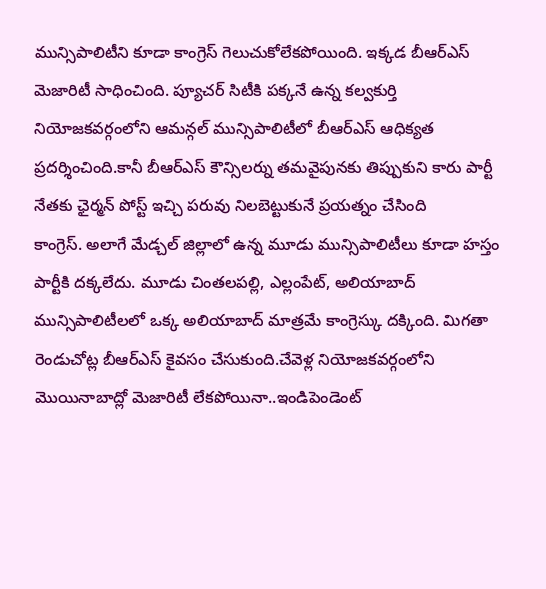మున్సిపాలిటీని కూడా కాంగ్రెస్ గెలుచుకోలేకపోయింది. ఇక్కడ బీఆర్ఎస్ మెజారిటీ సాధించింది. ప్యూచర్ సిటీకి పక్కనే ఉన్న కల్వకుర్తి
నియోజకవర్గంలోని ఆమన్గల్ మున్సిపాలిటీలో బీఆర్ఎస్ ఆధిక్యత ప్రదర్శించింది.కానీ బీఆర్ఎస్ కౌన్సిలర్ను తమవైపునకు తిప్పుకుని కారు పార్టీ నేతకు ఛైర్మన్ పోస్ట్ ఇచ్చి పరువు నిలబెట్టుకునే ప్రయత్నం చేసింది
కాంగ్రెస్. అలాగే మేడ్చల్ జిల్లాలో ఉన్న మూడు మున్సిపాలిటీలు కూడా హస్తం పార్టీకి దక్కలేదు. మూడు చింతలపల్లి, ఎల్లంపేట్, అలియాబాద్ మున్సిపాలిటీలలో ఒక్క అలియాబాద్ మాత్రమే కాంగ్రెస్కు దక్కింది. మిగతా
రెండుచోట్ల బీఆర్ఎస్ కైవసం చేసుకుంది.చేవెళ్ల నియోజకవర్గంలోని మొయినాబాద్లో మెజారిటీ లేకపోయినా..ఇండిపెండెంట్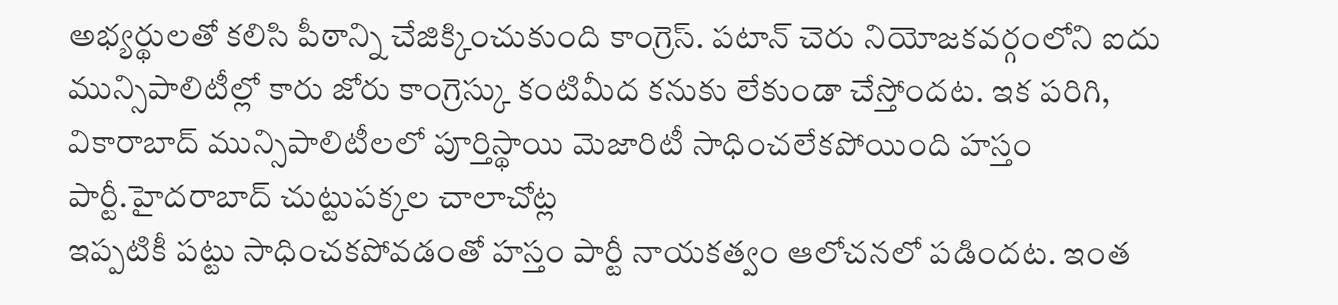అభ్యర్థులతో కలిసి పీఠాన్ని చేజిక్కించుకుంది కాంగ్రెస్. పటాన్ చెరు నియోజకవర్గంలోని ఐదు
మున్సిపాలిటీల్లో కారు జోరు కాంగ్రెస్కు కంటిమీద కనుకు లేకుండా చేస్తోందట. ఇక పరిగి, వికారాబాద్ మున్సిపాలిటీలలో పూర్తిస్థాయి మెజారిటీ సాధించలేకపోయింది హస్తం పార్టీ.హైదరాబాద్ చుట్టుపక్కల చాలాచోట్ల
ఇప్పటికీ పట్టు సాధించకపోవడంతో హస్తం పార్టీ నాయకత్వం ఆలోచనలో పడిందట. ఇంత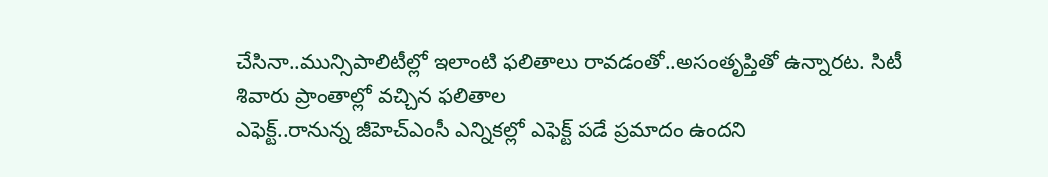చేసినా..మున్సిపాలిటీల్లో ఇలాంటి ఫలితాలు రావడంతో..అసంతృప్తితో ఉన్నారట. సిటీ శివారు ప్రాంతాల్లో వచ్చిన ఫలితాల
ఎఫెక్ట్..రానున్న జీహెచ్ఎంసీ ఎన్నికల్లో ఎఫెక్ట్ పడే ప్రమాదం ఉందని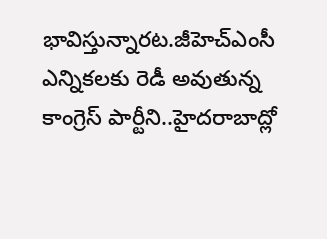భావిస్తున్నారట.జీహెచ్ఎంసీ ఎన్నికలకు రెడీ అవుతున్న కాంగ్రెస్ పార్టీని..హైదరాబాద్లో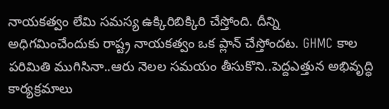నాయకత్వం లేమి సమస్య ఉక్కిరిబిక్కిరి చేస్తోంది. దీన్ని
అధిగమించేందుకు రాష్ట్ర నాయకత్వం ఒక ప్లాన్ చేస్తోందట. GHMC కాల పరిమితి ముగిసినా..ఆరు నెలల సమయం తీసుకొని..పెద్దఎత్తున అభివృద్ధి కార్యక్రమాలు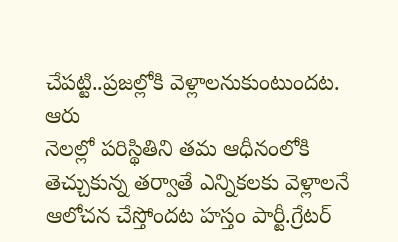చేపట్టి..ప్రజల్లోకి వెళ్లాలనుకుంటుందట. ఆరు
నెలల్లో పరిస్థితిని తమ ఆధీనంలోకి తెచ్చుకున్న తర్వాతే ఎన్నికలకు వెళ్లాలనే ఆలోచన చేస్తోందట హస్తం పార్టీ.గ్రేటర్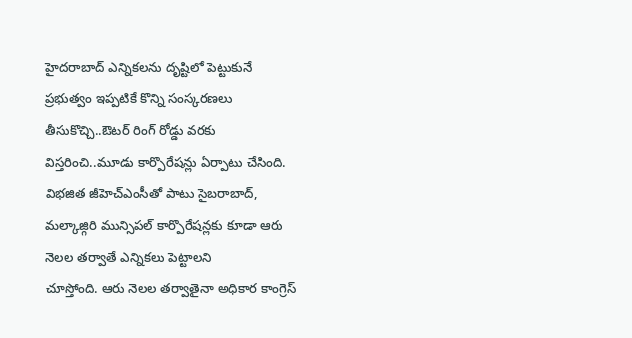హైదరాబాద్ ఎన్నికలను దృష్టిలో పెట్టుకునే ప్రభుత్వం ఇప్పటికే కొన్ని సంస్కరణలు
తీసుకొచ్చి..ఔటర్ రింగ్ రోడ్డు వరకు విస్తరించి..మూడు కార్పొరేషన్లు ఏర్పాటు చేసింది. విభజిత జీహెచ్ఎంసీతో పాటు సైబరాబాద్, మల్కాజ్గిరి మున్సిపల్ కార్పొరేషన్లకు కూడా ఆరు నెలల తర్వాతే ఎన్నికలు పెట్టాలని
చూస్తోంది. ఆరు నెలల తర్వాతైనా అధికార కాంగ్రెస్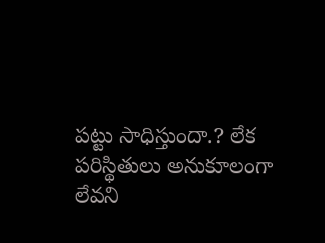పట్టు సాధిస్తుందా.? లేక పరిస్థితులు అనుకూలంగా లేవని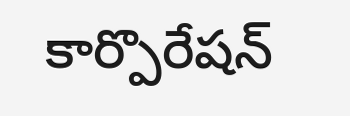కార్పొరేషన్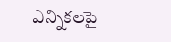ఎన్నికలపై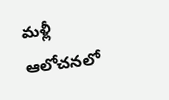మళ్లీ ఆలోచనలో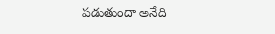పడుతుందా అనేది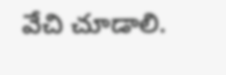వేచి చూడాలి.